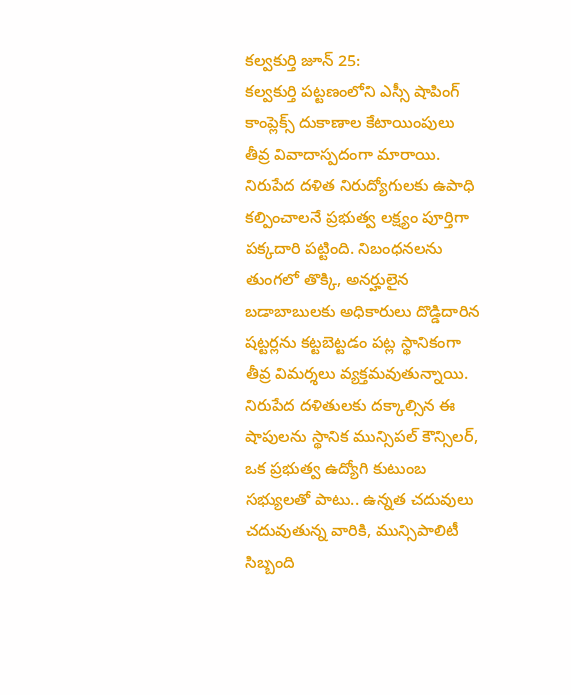కల్వకుర్తి జూన్ 25:
కల్వకుర్తి పట్టణంలోని ఎస్సీ షాపింగ్ కాంప్లెక్స్ దుకాణాల కేటాయింపులు తీవ్ర వివాదాస్పదంగా మారాయి. నిరుపేద దళిత నిరుద్యోగులకు ఉపాధి కల్పించాలనే ప్రభుత్వ లక్ష్యం పూర్తిగా పక్కదారి పట్టింది. నిబంధనలను తుంగలో తొక్కి, అనర్హులైన బడాబాబులకు అధికారులు దొడ్డిదారిన షట్టర్లను కట్టబెట్టడం పట్ల స్థానికంగా తీవ్ర విమర్శలు వ్యక్తమవుతున్నాయి.
నిరుపేద దళితులకు దక్కాల్సిన ఈ షాపులను స్థానిక మున్సిపల్ కౌన్సిలర్, ఒక ప్రభుత్వ ఉద్యోగి కుటుంబ సభ్యులతో పాటు.. ఉన్నత చదువులు చదువుతున్న వారికి, మున్సిపాలిటీ సిబ్బంది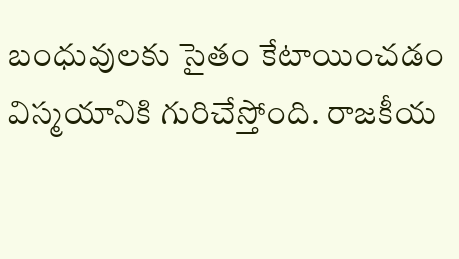బంధువులకు సైతం కేటాయించడం విస్మయానికి గురిచేస్తోంది. రాజకీయ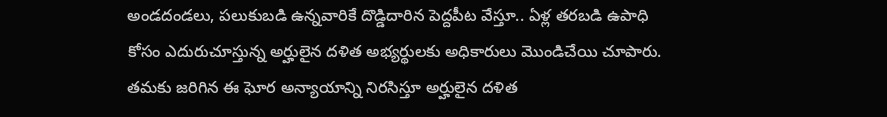అండదండలు, పలుకుబడి ఉన్నవారికే దొడ్డిదారిన పెద్దపీట వేస్తూ.. ఏళ్ల తరబడి ఉపాధి కోసం ఎదురుచూస్తున్న అర్హులైన దళిత అభ్యర్థులకు అధికారులు మొండిచేయి చూపారు.
తమకు జరిగిన ఈ ఘోర అన్యాయాన్ని నిరసిస్తూ అర్హులైన దళిత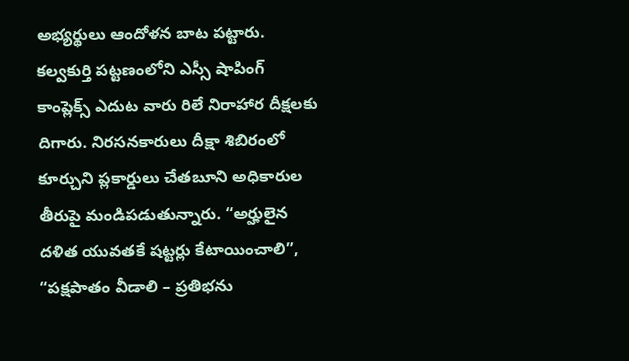అభ్యర్థులు ఆందోళన బాట పట్టారు. కల్వకుర్తి పట్టణంలోని ఎస్సీ షాపింగ్ కాంప్లెక్స్ ఎదుట వారు రిలే నిరాహార దీక్షలకు దిగారు. నిరసనకారులు దీక్షా శిబిరంలో కూర్చుని ప్లకార్డులు చేతబూని అధికారుల తీరుపై మండిపడుతున్నారు. “అర్హులైన దళిత యువతకే షట్టర్లు కేటాయించాలి”, “పక్షపాతం వీడాలి – ప్రతిభను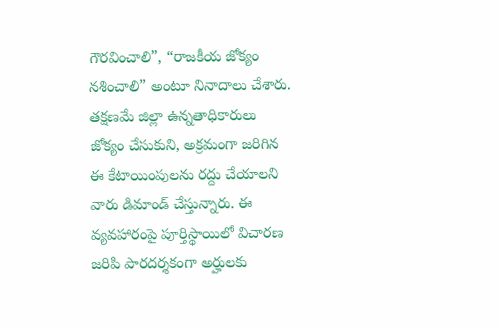గౌరవించాలి”, “రాజకీయ జోక్యం నశించాలి” అంటూ నినాదాలు చేశారు.
తక్షణమే జిల్లా ఉన్నతాధికారులు జోక్యం చేసుకుని, అక్రమంగా జరిగిన ఈ కేటాయింపులను రద్దు చేయాలని వారు డిమాండ్ చేస్తున్నారు. ఈ వ్యవహారంపై పూర్తిస్థాయిలో విచారణ జరిపి పారదర్శకంగా అర్హులకు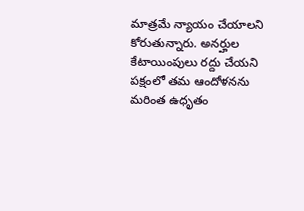మాత్రమే న్యాయం చేయాలని కోరుతున్నారు. అనర్హుల కేటాయింపులు రద్దు చేయని పక్షంలో తమ ఆందోళనను మరింత ఉధృతం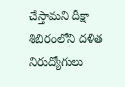చేస్తామని దీక్షా శిబిరంలోని దళిత నిరుద్యోగులు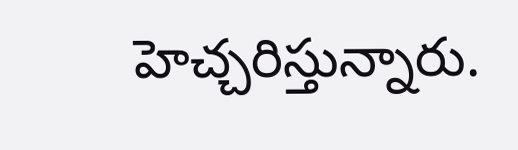హెచ్చరిస్తున్నారు.